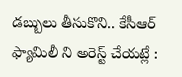డబ్బులు తీసుకొని.. కేసీఆర్ ఫ్యామిలీ ని అరెస్ట్ చేయట్లే :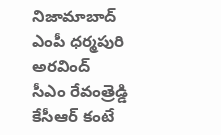నిజామాబాద్ ఎంపీ ధర్మపురి అరవింద్
సీఎం రేవంత్రెడ్డి కేసీఆర్ కంటే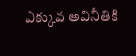ఎక్కువ అవినీతికి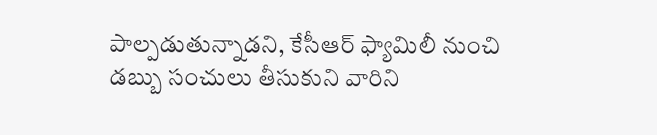పాల్పడుతున్నాడని, కేసీఆర్ ఫ్యామిలీ నుంచి డబ్బు సంచులు తీసుకుని వారిని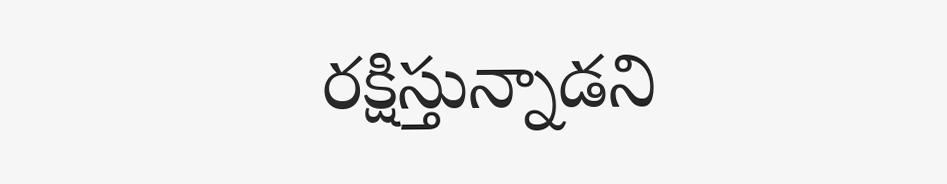రక్షిస్తున్నాడని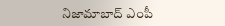నిజామాబాద్ ఎంపీ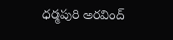ధర్మపురి అరవింద్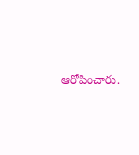ఆరోపించారు.